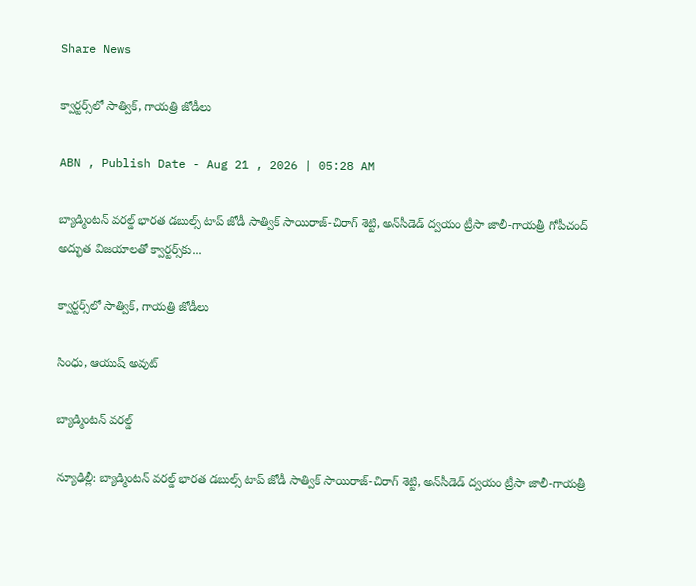Share News

క్వార్టర్స్‌లో సాత్విక్‌, గాయత్రి జోడీలు

ABN , Publish Date - Aug 21 , 2026 | 05:28 AM

బ్యాడ్మింటన్‌ వరల్డ్‌ భారత డబుల్స్‌ టాప్‌ జోడీ సాత్విక్‌ సాయిరాజ్‌-చిరాగ్‌ శెట్టి, అన్‌సీడెడ్‌ ద్వయం ట్రీసా జాలీ-గాయత్రీ గోపీచంద్‌ అద్భుత విజయాలతో క్వార్టర్స్‌కు...

క్వార్టర్స్‌లో సాత్విక్‌, గాయత్రి జోడీలు

సింధు, ఆయుష్‌ అవుట్‌

బ్యాడ్మింటన్‌ వరల్డ్‌

న్యూఢిల్లీ: బ్యాడ్మింటన్‌ వరల్డ్‌ భారత డబుల్స్‌ టాప్‌ జోడీ సాత్విక్‌ సాయిరాజ్‌-చిరాగ్‌ శెట్టి, అన్‌సీడెడ్‌ ద్వయం ట్రీసా జాలీ-గాయత్రీ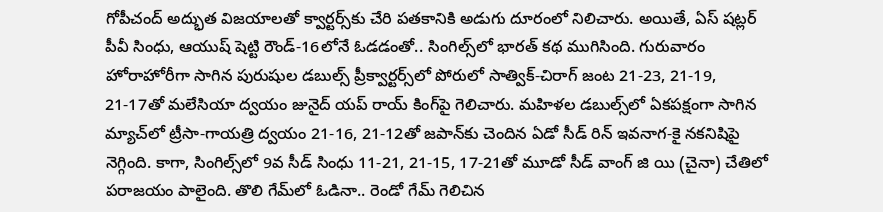గోపీచంద్‌ అద్భుత విజయాలతో క్వార్టర్స్‌కు చేరి పతకానికి అడుగు దూరంలో నిలిచారు. అయితే, ఏస్‌ షట్లర్‌ పీవీ సింధు, ఆయుష్‌ షెట్టి రౌండ్‌-16లోనే ఓడడంతో.. సింగిల్స్‌లో భారత్‌ కథ ముగిసింది. గురువారం హోరాహోరీగా సాగిన పురుషుల డబుల్స్‌ ప్రీక్వార్టర్స్‌లో పోరులో సాత్విక్‌-చిరాగ్‌ జంట 21-23, 21-19, 21-17తో మలేసియా ద్వయం జునైద్‌ యప్‌ రాయ్‌ కింగ్‌పై గెలిచారు. మహిళల డబుల్స్‌లో ఏకపక్షంగా సాగిన మ్యాచ్‌లో ట్రీసా-గాయత్రి ద్వయం 21-16, 21-12తో జపాన్‌కు చెందిన ఏడో సీడ్‌ రిన్‌ ఇవనాగ-కై నకనిషిపై నెగ్గింది. కాగా, సింగిల్స్‌లో 9వ సీడ్‌ సింధు 11-21, 21-15, 17-21తో మూడో సీడ్‌ వాంగ్‌ జి యి (చైనా) చేతిలో పరాజయం పాలైంది. తొలి గేమ్‌లో ఓడినా.. రెండో గేమ్‌ గెలిచిన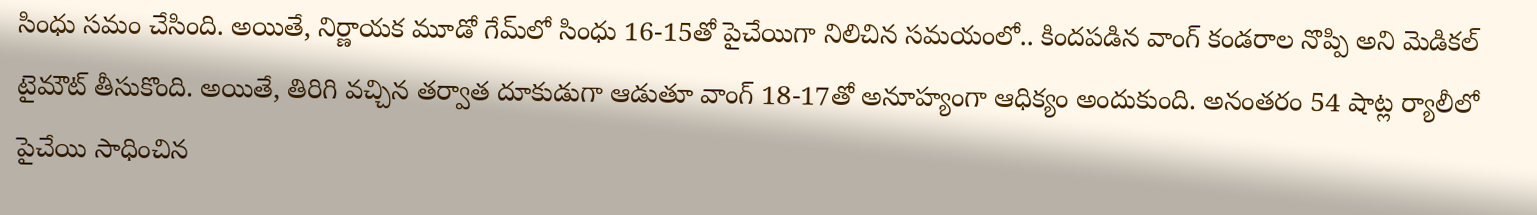సింధు సమం చేసింది. అయితే, నిర్ణాయక మూడో గేమ్‌లో సింధు 16-15తో పైచేయిగా నిలిచిన సమయంలో.. కిందపడిన వాంగ్‌ కండరాల నొప్పి అని మెడికల్‌ టైమౌట్‌ తీసుకొంది. అయితే, తిరిగి వచ్చిన తర్వాత దూకుడుగా ఆడుతూ వాంగ్‌ 18-17తో అనూహ్యంగా ఆధిక్యం అందుకుంది. అనంతరం 54 షాట్ల ర్యాలీలో పైచేయి సాధించిన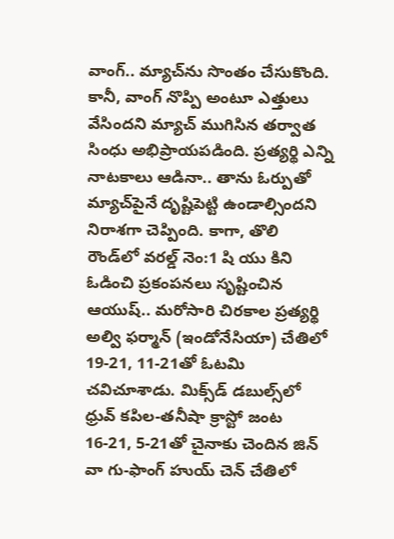వాంగ్‌.. మ్యాచ్‌ను సొంతం చేసుకొంది. కానీ, వాంగ్‌ నొప్పి అంటూ ఎత్తులు వేసిందని మ్యాచ్‌ ముగిసిన తర్వాత సింధు అభిప్రాయపడింది. ప్రత్యర్థి ఎన్ని నాటకాలు ఆడినా.. తాను ఓర్పుతో మ్యాచ్‌పైనే దృష్టిపెట్టి ఉండాల్సిందని నిరాశగా చెప్పింది. కాగా, తొలి రౌండ్‌లో వరల్డ్‌ నెం:1 షి యు కిని ఓడించి ప్రకంపనలు సృష్టించిన ఆయుష్‌.. మరోసారి చిరకాల ప్రత్యర్థి అల్వి ఫర్మాన్‌ (ఇండోనేసియా) చేతిలో 19-21, 11-21తో ఓటమి చవిచూశాడు. మిక్స్‌డ్‌ డబుల్స్‌లో ధ్రువ్‌ కపిల-తనీషా క్రాస్టో జంట 16-21, 5-21తో చైనాకు చెందిన జిన్‌ వా గు-ఫాంగ్‌ హుయ్‌ చెన్‌ చేతిలో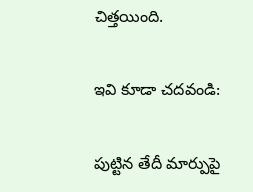చిత్తయింది.

ఇవి కూడా చదవండి:

పుట్టిన తేదీ మార్పుపై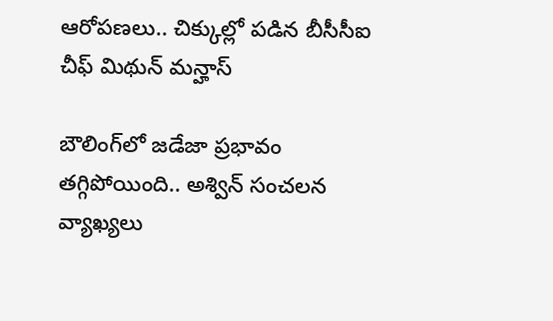ఆరోపణలు.. చిక్కుల్లో పడిన బీసీసీఐ చీఫ్ మిథున్ మన్హాస్

బౌలింగ్‌లో జడేజా ప్రభావం తగ్గిపోయింది.. అశ్విన్ సంచలన వ్యాఖ్యలు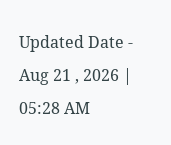Updated Date - Aug 21 , 2026 | 05:28 AM